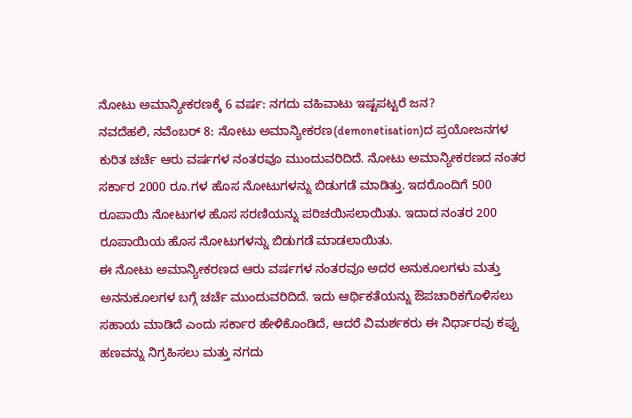ನೋಟು ಅಮಾನ್ಯೀಕರಣಕ್ಕೆ 6 ವರ್ಷ: ನಗದು ವಹಿವಾಟು ಇಷ್ಟಪಟ್ಟರೆ ಜನ?
ನವದೆಹಲಿ, ನವೆಂಬರ್ 8: ನೋಟು ಅಮಾನ್ಯೀಕರಣ(demonetisation)ದ ಪ್ರಯೋಜನಗಳ ಕುರಿತ ಚರ್ಚೆ ಆರು ವರ್ಷಗಳ ನಂತರವೂ ಮುಂದುವರಿದಿದೆ. ನೋಟು ಅಮಾನ್ಯೀಕರಣದ ನಂತರ ಸರ್ಕಾರ 2000 ರೂ.ಗಳ ಹೊಸ ನೋಟುಗಳನ್ನು ಬಿಡುಗಡೆ ಮಾಡಿತ್ತು. ಇದರೊಂದಿಗೆ 500 ರೂಪಾಯಿ ನೋಟುಗಳ ಹೊಸ ಸರಣಿಯನ್ನು ಪರಿಚಯಿಸಲಾಯಿತು. ಇದಾದ ನಂತರ 200 ರೂಪಾಯಿಯ ಹೊಸ ನೋಟುಗಳನ್ನು ಬಿಡುಗಡೆ ಮಾಡಲಾಯಿತು.
ಈ ನೋಟು ಅಮಾನ್ಯೀಕರಣದ ಆರು ವರ್ಷಗಳ ನಂತರವೂ ಅದರ ಅನುಕೂಲಗಳು ಮತ್ತು ಅನನುಕೂಲಗಳ ಬಗ್ಗೆ ಚರ್ಚೆ ಮುಂದುವರಿದಿದೆ. ಇದು ಆರ್ಥಿಕತೆಯನ್ನು ಔಪಚಾರಿಕಗೊಳಿಸಲು ಸಹಾಯ ಮಾಡಿದೆ ಎಂದು ಸರ್ಕಾರ ಹೇಳಿಕೊಂಡಿದೆ, ಆದರೆ ವಿಮರ್ಶಕರು ಈ ನಿರ್ಧಾರವು ಕಪ್ಪು ಹಣವನ್ನು ನಿಗ್ರಹಿಸಲು ಮತ್ತು ನಗದು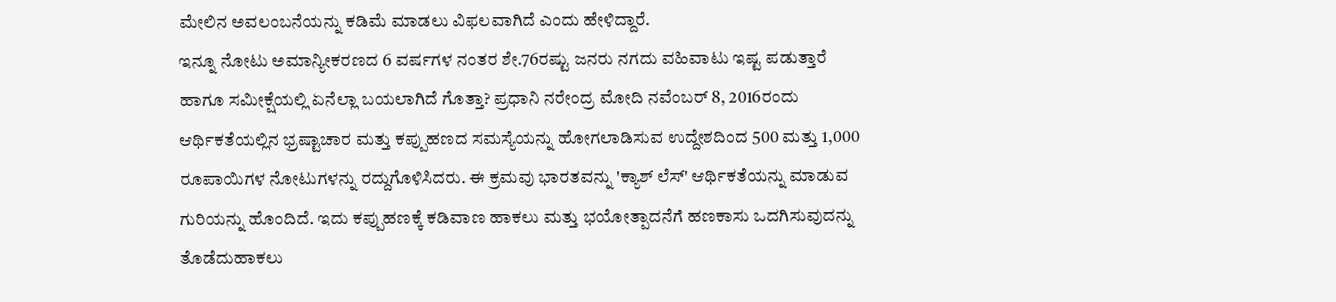ಮೇಲಿನ ಅವಲಂಬನೆಯನ್ನು ಕಡಿಮೆ ಮಾಡಲು ವಿಫಲವಾಗಿದೆ ಎಂದು ಹೇಳಿದ್ದಾರೆ.
ಇನ್ನೂ ನೋಟು ಅಮಾನ್ಯೀಕರಣದ 6 ವರ್ಷಗಳ ನಂತರ ಶೇ.76ರಷ್ಟು ಜನರು ನಗದು ವಹಿವಾಟು ಇಷ್ಟ ಪಡುತ್ತಾರೆ ಹಾಗೂ ಸಮೀಕ್ಷೆಯಲ್ಲಿ ಏನೆಲ್ಲಾ ಬಯಲಾಗಿದೆ ಗೊತ್ತಾ? ಪ್ರಧಾನಿ ನರೇಂದ್ರ ಮೋದಿ ನವೆಂಬರ್ 8, 2016ರಂದು ಆರ್ಥಿಕತೆಯಲ್ಲಿನ ಭ್ರಷ್ಟಾಚಾರ ಮತ್ತು ಕಪ್ಪುಹಣದ ಸಮಸ್ಯೆಯನ್ನು ಹೋಗಲಾಡಿಸುವ ಉದ್ದೇಶದಿಂದ 500 ಮತ್ತು 1,000 ರೂಪಾಯಿಗಳ ನೋಟುಗಳನ್ನು ರದ್ದುಗೊಳಿಸಿದರು. ಈ ಕ್ರಮವು ಭಾರತವನ್ನು 'ಕ್ಯಾಶ್ ಲೆಸ್' ಆರ್ಥಿಕತೆಯನ್ನು ಮಾಡುವ ಗುರಿಯನ್ನು ಹೊಂದಿದೆ. ಇದು ಕಪ್ಪುಹಣಕ್ಕೆ ಕಡಿವಾಣ ಹಾಕಲು ಮತ್ತು ಭಯೋತ್ಪಾದನೆಗೆ ಹಣಕಾಸು ಒದಗಿಸುವುದನ್ನು ತೊಡೆದುಹಾಕಲು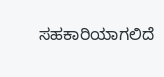ಸಹಕಾರಿಯಾಗಲಿದೆ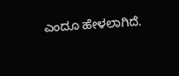ಎಂದೂ ಹೇಳಲಾಗಿದೆ.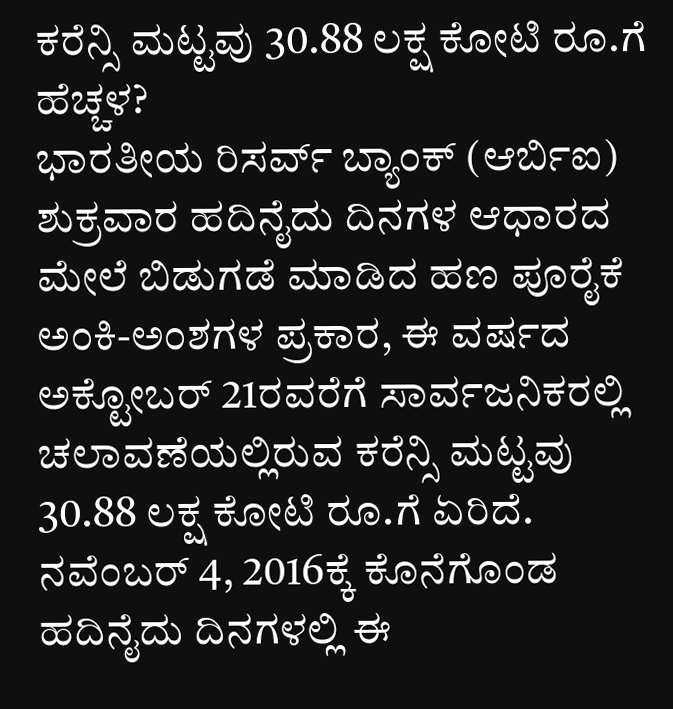ಕರೆನ್ಸಿ ಮಟ್ಟವು 30.88 ಲಕ್ಷ ಕೋಟಿ ರೂ.ಗೆ ಹೆಚ್ಚಳ?
ಭಾರತೀಯ ರಿಸರ್ವ್ ಬ್ಯಾಂಕ್ (ಆರ್ಬಿಐ) ಶುಕ್ರವಾರ ಹದಿನೈದು ದಿನಗಳ ಆಧಾರದ ಮೇಲೆ ಬಿಡುಗಡೆ ಮಾಡಿದ ಹಣ ಪೂರೈಕೆ ಅಂಕಿ-ಅಂಶಗಳ ಪ್ರಕಾರ, ಈ ವರ್ಷದ ಅಕ್ಟೋಬರ್ 21ರವರೆಗೆ ಸಾರ್ವಜನಿಕರಲ್ಲಿ ಚಲಾವಣೆಯಲ್ಲಿರುವ ಕರೆನ್ಸಿ ಮಟ್ಟವು 30.88 ಲಕ್ಷ ಕೋಟಿ ರೂ.ಗೆ ಏರಿದೆ. ನವೆಂಬರ್ 4, 2016ಕ್ಕೆ ಕೊನೆಗೊಂಡ ಹದಿನೈದು ದಿನಗಳಲ್ಲಿ ಈ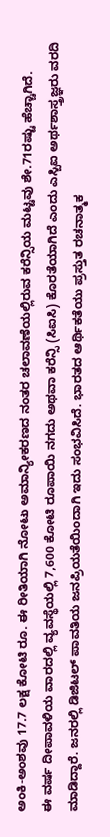ಅಂಕಿ-ಅಂಶವು 17.7 ಲಕ್ಷ ಕೋಟಿ ರೂ. ಈ ರೀತಿಯಾಗಿ ನೋಟು ಅಮಾನ್ಯೀಕರಣದ ನಂತರ ಚಲಾವಣೆಯಲ್ಲಿರುವ ಕರೆನ್ಸಿಯ ಮಟ್ಟವು ಶೇ.71ರಷ್ಟು ಹೆಚ್ಚಾಗಿದೆ.
ಈ ವರ್ಷ ದೀಪಾವಳಿಯ ವಾರದಲ್ಲಿ ವ್ಯವಸ್ಥೆಯಲ್ಲಿ 7,600 ಕೋಟಿ ರೂಪಾಯಿ ನಗದು ಅಥವಾ ಕರೆನ್ಸಿ (ಸಿಐಸಿ) ಕೊರತೆಯಾಗಿದೆ ಎಂದು ಎಸ್ಬಿಐ ಅರ್ಥಶಾಸ್ತ್ರಜ್ಞರು ವರದಿ ಮಾಡಿದ್ದಾರೆ. ಜನರಲ್ಲಿ ಡಿಜಿಟಲ್ ಪಾವತಿಯ ಜನಪ್ರಿಯತೆಯಿಂದಾಗಿ ಇದು ಸಂಭವಿಸಿದೆ. ಭಾರತದ ಆರ್ಥಿಕತೆಯು ಪ್ರಸ್ತುತ ರಚನಾತ್ಮಕ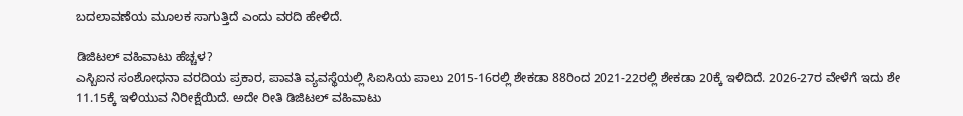ಬದಲಾವಣೆಯ ಮೂಲಕ ಸಾಗುತ್ತಿದೆ ಎಂದು ವರದಿ ಹೇಳಿದೆ.

ಡಿಜಿಟಲ್ ವಹಿವಾಟು ಹೆಚ್ಚಳ?
ಎಸ್ಬಿಐನ ಸಂಶೋಧನಾ ವರದಿಯ ಪ್ರಕಾರ, ಪಾವತಿ ವ್ಯವಸ್ಥೆಯಲ್ಲಿ ಸಿಐಸಿಯ ಪಾಲು 2015-16ರಲ್ಲಿ ಶೇಕಡಾ 88ರಿಂದ 2021-22ರಲ್ಲಿ ಶೇಕಡಾ 20ಕ್ಕೆ ಇಳಿದಿದೆ. 2026-27ರ ವೇಳೆಗೆ ಇದು ಶೇ 11.15ಕ್ಕೆ ಇಳಿಯುವ ನಿರೀಕ್ಷೆಯಿದೆ. ಅದೇ ರೀತಿ ಡಿಜಿಟಲ್ ವಹಿವಾಟು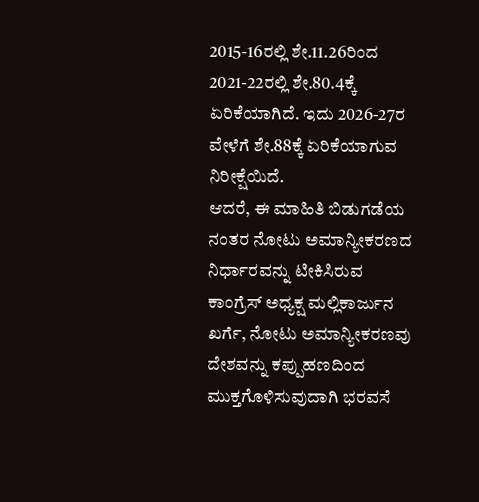2015-16ರಲ್ಲಿ ಶೇ.11.26ರಿಂದ 2021-22ರಲ್ಲಿ ಶೇ.80.4ಕ್ಕೆ ಏರಿಕೆಯಾಗಿದೆ. ಇದು 2026-27ರ ವೇಳೆಗೆ ಶೇ.88ಕ್ಕೆ ಏರಿಕೆಯಾಗುವ ನಿರೀಕ್ಷೆಯಿದೆ.
ಆದರೆ, ಈ ಮಾಹಿತಿ ಬಿಡುಗಡೆಯ ನಂತರ ನೋಟು ಅಮಾನ್ಯೀಕರಣದ ನಿರ್ಧಾರವನ್ನು ಟೀಕಿಸಿರುವ ಕಾಂಗ್ರೆಸ್ ಅಧ್ಯಕ್ಷ ಮಲ್ಲಿಕಾರ್ಜುನ ಖರ್ಗೆ, ನೋಟು ಅಮಾನ್ಯೀಕರಣವು ದೇಶವನ್ನು ಕಪ್ಪುಹಣದಿಂದ ಮುಕ್ತಗೊಳಿಸುವುದಾಗಿ ಭರವಸೆ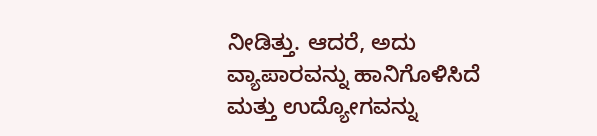ನೀಡಿತ್ತು. ಆದರೆ, ಅದು ವ್ಯಾಪಾರವನ್ನು ಹಾನಿಗೊಳಿಸಿದೆ ಮತ್ತು ಉದ್ಯೋಗವನ್ನು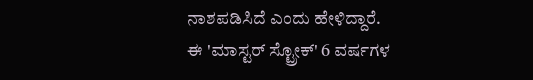ನಾಶಪಡಿಸಿದೆ ಎಂದು ಹೇಳಿದ್ದಾರೆ.
ಈ 'ಮಾಸ್ಟರ್ ಸ್ಟ್ರೋಕ್' 6 ವರ್ಷಗಳ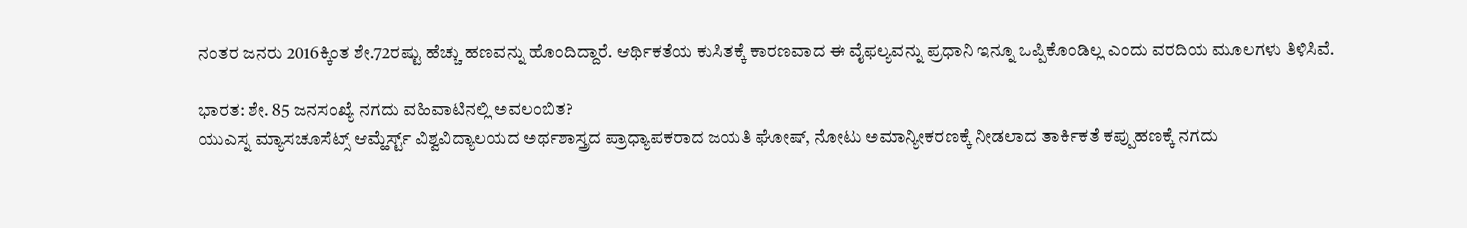ನಂತರ ಜನರು 2016ಕ್ಕಿಂತ ಶೇ.72ರಷ್ಟು ಹೆಚ್ಚು ಹಣವನ್ನು ಹೊಂದಿದ್ದಾರೆ. ಆರ್ಥಿಕತೆಯ ಕುಸಿತಕ್ಕೆ ಕಾರಣವಾದ ಈ ವೈಫಲ್ಯವನ್ನು ಪ್ರಧಾನಿ ಇನ್ನೂ ಒಪ್ಪಿಕೊಂಡಿಲ್ಲ ಎಂದು ವರದಿಯ ಮೂಲಗಳು ತಿಳಿಸಿವೆ.

ಭಾರತ: ಶೇ. 85 ಜನಸಂಖ್ಯೆ ನಗದು ವಹಿವಾಟಿನಲ್ಲಿ ಅವಲಂಬಿತ?
ಯುಎಸ್ನ ಮ್ಯಾಸಚೂಸೆಟ್ಸ್ ಆಮ್ಹೆರ್ಸ್ಟ್ ವಿಶ್ವವಿದ್ಯಾಲಯದ ಅರ್ಥಶಾಸ್ತ್ರದ ಪ್ರಾಧ್ಯಾಪಕರಾದ ಜಯತಿ ಘೋಷ್, ನೋಟು ಅಮಾನ್ಯೀಕರಣಕ್ಕೆ ನೀಡಲಾದ ತಾರ್ಕಿಕತೆ ಕಪ್ಪುಹಣಕ್ಕೆ ನಗದು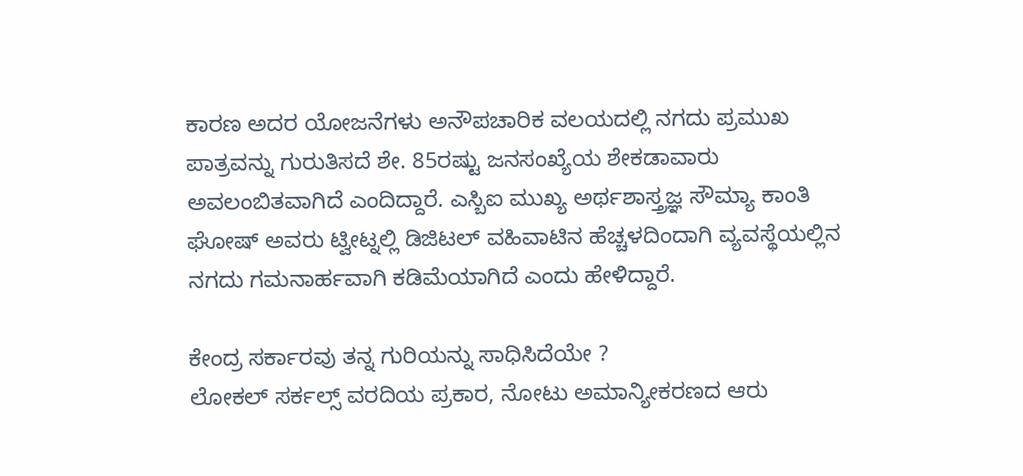ಕಾರಣ ಅದರ ಯೋಜನೆಗಳು ಅನೌಪಚಾರಿಕ ವಲಯದಲ್ಲಿ ನಗದು ಪ್ರಮುಖ ಪಾತ್ರವನ್ನು ಗುರುತಿಸದೆ ಶೇ. 85ರಷ್ಟು ಜನಸಂಖ್ಯೆಯ ಶೇಕಡಾವಾರು ಅವಲಂಬಿತವಾಗಿದೆ ಎಂದಿದ್ದಾರೆ. ಎಸ್ಬಿಐ ಮುಖ್ಯ ಅರ್ಥಶಾಸ್ತ್ರಜ್ಞ ಸೌಮ್ಯಾ ಕಾಂತಿ ಘೋಷ್ ಅವರು ಟ್ವೀಟ್ನಲ್ಲಿ ಡಿಜಿಟಲ್ ವಹಿವಾಟಿನ ಹೆಚ್ಚಳದಿಂದಾಗಿ ವ್ಯವಸ್ಥೆಯಲ್ಲಿನ ನಗದು ಗಮನಾರ್ಹವಾಗಿ ಕಡಿಮೆಯಾಗಿದೆ ಎಂದು ಹೇಳಿದ್ದಾರೆ.

ಕೇಂದ್ರ ಸರ್ಕಾರವು ತನ್ನ ಗುರಿಯನ್ನು ಸಾಧಿಸಿದೆಯೇ ?
ಲೋಕಲ್ ಸರ್ಕಲ್ಸ್ ವರದಿಯ ಪ್ರಕಾರ, ನೋಟು ಅಮಾನ್ಯೀಕರಣದ ಆರು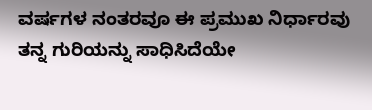ವರ್ಷಗಳ ನಂತರವೂ ಈ ಪ್ರಮುಖ ನಿರ್ಧಾರವು ತನ್ನ ಗುರಿಯನ್ನು ಸಾಧಿಸಿದೆಯೇ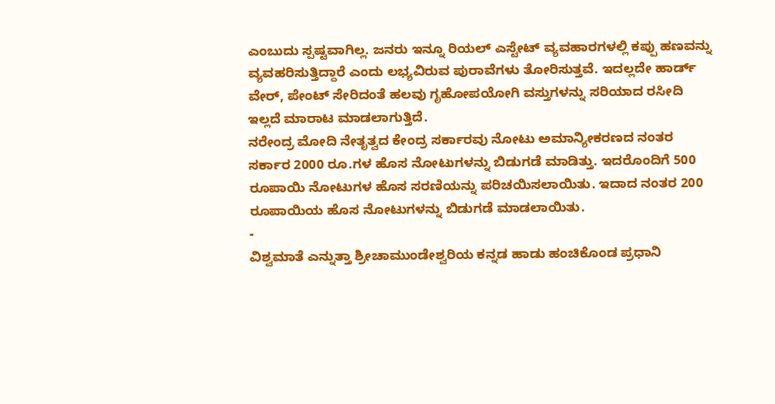ಎಂಬುದು ಸ್ಪಷ್ಟವಾಗಿಲ್ಲ. ಜನರು ಇನ್ನೂ ರಿಯಲ್ ಎಸ್ಟೇಟ್ ವ್ಯವಹಾರಗಳಲ್ಲಿ ಕಪ್ಪು ಹಣವನ್ನು ವ್ಯವಹರಿಸುತ್ತಿದ್ದಾರೆ ಎಂದು ಲಭ್ಯವಿರುವ ಪುರಾವೆಗಳು ತೋರಿಸುತ್ತವೆ. ಇದಲ್ಲದೇ ಹಾರ್ಡ್ ವೇರ್, ಪೇಂಟ್ ಸೇರಿದಂತೆ ಹಲವು ಗೃಹೋಪಯೋಗಿ ವಸ್ತುಗಳನ್ನು ಸರಿಯಾದ ರಸೀದಿ ಇಲ್ಲದೆ ಮಾರಾಟ ಮಾಡಲಾಗುತ್ತಿದೆ.
ನರೇಂದ್ರ ಮೋದಿ ನೇತೃತ್ವದ ಕೇಂದ್ರ ಸರ್ಕಾರವು ನೋಟು ಅಮಾನ್ಯೀಕರಣದ ನಂತರ ಸರ್ಕಾರ 2000 ರೂ.ಗಳ ಹೊಸ ನೋಟುಗಳನ್ನು ಬಿಡುಗಡೆ ಮಾಡಿತ್ತು. ಇದರೊಂದಿಗೆ 500 ರೂಪಾಯಿ ನೋಟುಗಳ ಹೊಸ ಸರಣಿಯನ್ನು ಪರಿಚಯಿಸಲಾಯಿತು. ಇದಾದ ನಂತರ 200 ರೂಪಾಯಿಯ ಹೊಸ ನೋಟುಗಳನ್ನು ಬಿಡುಗಡೆ ಮಾಡಲಾಯಿತು.
-
ವಿಶ್ವಮಾತೆ ಎನ್ನುತ್ತಾ ಶ್ರೀಚಾಮುಂಡೇಶ್ವರಿಯ ಕನ್ನಡ ಹಾಡು ಹಂಚಿಕೊಂಡ ಪ್ರಧಾನಿ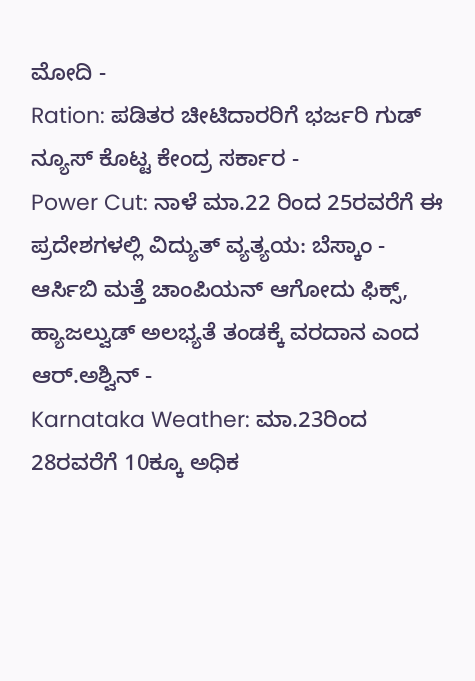ಮೋದಿ -
Ration: ಪಡಿತರ ಚೀಟಿದಾರರಿಗೆ ಭರ್ಜರಿ ಗುಡ್ ನ್ಯೂಸ್ ಕೊಟ್ಟ ಕೇಂದ್ರ ಸರ್ಕಾರ -
Power Cut: ನಾಳೆ ಮಾ.22 ರಿಂದ 25ರವರೆಗೆ ಈ ಪ್ರದೇಶಗಳಲ್ಲಿ ವಿದ್ಯುತ್ ವ್ಯತ್ಯಯ: ಬೆಸ್ಕಾಂ -
ಆರ್ಸಿಬಿ ಮತ್ತೆ ಚಾಂಪಿಯನ್ ಆಗೋದು ಫಿಕ್ಸ್, ಹ್ಯಾಜಲ್ವುಡ್ ಅಲಭ್ಯತೆ ತಂಡಕ್ಕೆ ವರದಾನ ಎಂದ ಆರ್.ಅಶ್ವಿನ್ -
Karnataka Weather: ಮಾ.23ರಿಂದ 28ರವರೆಗೆ 10ಕ್ಕೂ ಅಧಿಕ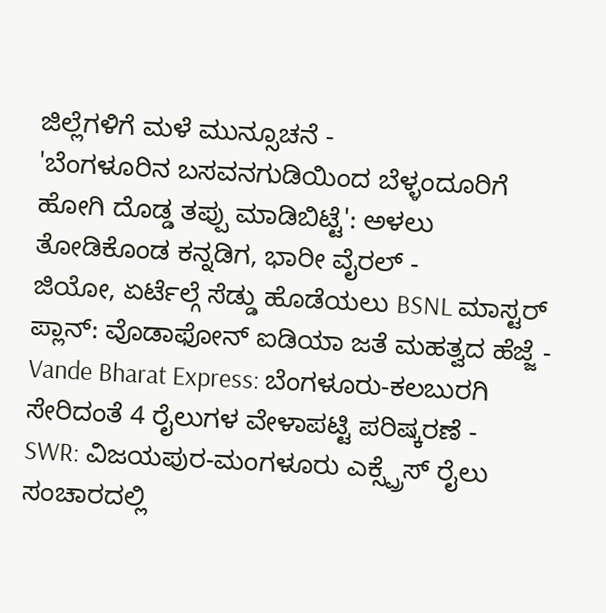ಜಿಲ್ಲೆಗಳಿಗೆ ಮಳೆ ಮುನ್ಸೂಚನೆ -
'ಬೆಂಗಳೂರಿನ ಬಸವನಗುಡಿಯಿಂದ ಬೆಳ್ಳಂದೂರಿಗೆ ಹೋಗಿ ದೊಡ್ಡ ತಪ್ಪು ಮಾಡಿಬಿಟ್ಟೆ': ಅಳಲು ತೋಡಿಕೊಂಡ ಕನ್ನಡಿಗ, ಭಾರೀ ವೈರಲ್ -
ಜಿಯೋ, ಏರ್ಟೆಲ್ಗೆ ಸೆಡ್ಡು ಹೊಡೆಯಲು BSNL ಮಾಸ್ಟರ್ ಪ್ಲಾನ್: ವೊಡಾಫೋನ್ ಐಡಿಯಾ ಜತೆ ಮಹತ್ವದ ಹೆಜ್ಜೆ -
Vande Bharat Express: ಬೆಂಗಳೂರು-ಕಲಬುರಗಿ ಸೇರಿದಂತೆ 4 ರೈಲುಗಳ ವೇಳಾಪಟ್ಟಿ ಪರಿಷ್ಕರಣೆ -
SWR: ವಿಜಯಪುರ-ಮಂಗಳೂರು ಎಕ್ಸ್ಪ್ರೆಸ್ ರೈಲು ಸಂಚಾರದಲ್ಲಿ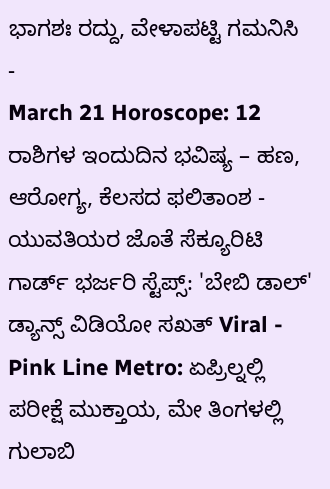ಭಾಗಶಃ ರದ್ದು, ವೇಳಾಪಟ್ಟಿ ಗಮನಿಸಿ -
March 21 Horoscope: 12 ರಾಶಿಗಳ ಇಂದುದಿನ ಭವಿಷ್ಯ – ಹಣ, ಆರೋಗ್ಯ, ಕೆಲಸದ ಫಲಿತಾಂಶ -
ಯುವತಿಯರ ಜೊತೆ ಸೆಕ್ಯೂರಿಟಿ ಗಾರ್ಡ್ ಭರ್ಜರಿ ಸ್ಟೆಪ್ಸ್: 'ಬೇಬಿ ಡಾಲ್' ಡ್ಯಾನ್ಸ್ ವಿಡಿಯೋ ಸಖತ್ Viral -
Pink Line Metro: ಏಪ್ರಿಲ್ನಲ್ಲಿ ಪರೀಕ್ಷೆ ಮುಕ್ತಾಯ, ಮೇ ತಿಂಗಳಲ್ಲಿ ಗುಲಾಬಿ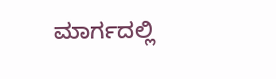ಮಾರ್ಗದಲ್ಲಿ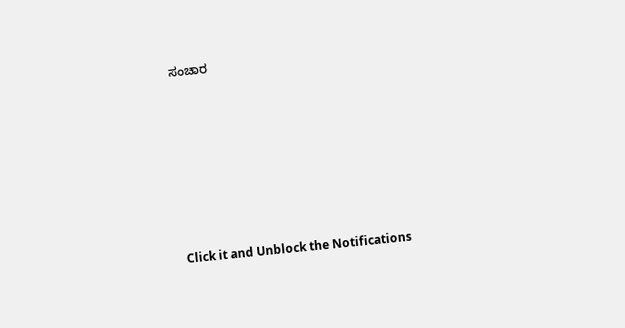ಸಂಚಾರ












Click it and Unblock the Notifications